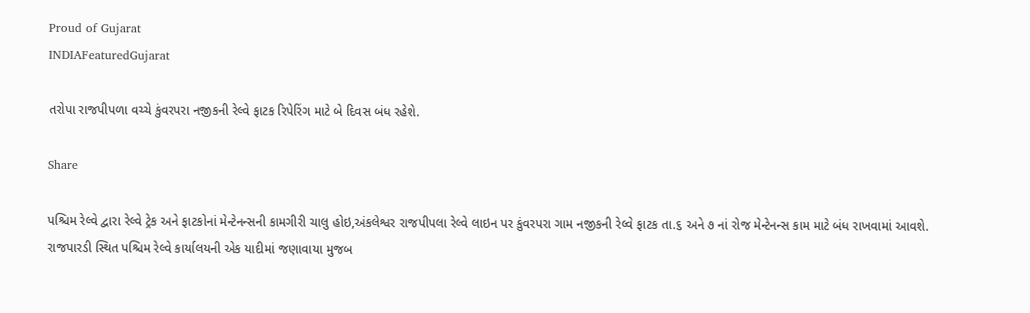Proud of Gujarat
INDIAFeaturedGujarat

તરોપા રાજપીપળા વચ્ચે કુંવરપરા નજીકની રેલ્વે ફાટક રિપેરિંગ માટે બે દિવસ બંધ રહેશે.

Share

પશ્ચિમ રેલ્વે દ્વારા રેલ્વે ટ્રેક અને ફાટકોનાં મેન્ટેનન્સની કામગીરી ચાલુ હોઇ,અંકલેશ્વર રાજપીપલા રેલ્વે લાઇન પર કુંવરપરા ગામ નજીકની રેલ્વે ફાટક તા.૬ અને ૭ નાં રોજ મેન્ટેનન્સ કામ માટે બંધ રાખવામાં આવશે. રાજપારડી સ્થિત પશ્ચિમ રેલ્વે કાર્યાલયની એક યાદીમાં જણાવાયા મુજબ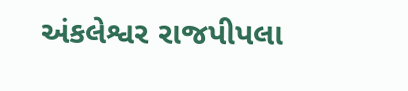અંકલેશ્વર રાજપીપલા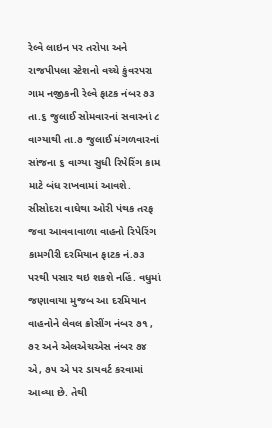રેલ્વે લાઇન પર તરોપા અને રાજપીપલા સ્ટેશનો વચ્ચે કુંવરપરા ગામ નજીકની રેલ્વે ફાટક નંબર ૭૩ તા.૬ જુલાઈ સોમવારનાં સવારનાં ૮ વાગ્યાથી તા.૭ જુલાઈ મંગળવારનાં સાંજના ૬ વાગ્યા સુધી રિપેરિંગ કામ માટે બંધ રાખવામાં આવશે. સીસોદરા વાઘેથા ઓરી પંથક તરફ જવા આવવાવાળા વાહનો રિપેરિંગ કામગીરી દરમિયાન ફાટક નં.૭૩ પરથી પસાર થઇ શકશે નહિં. વધુમાં જણાવાયા મુજબ આ દરમિયાન વાહનોને લેવલ ક્રોસીંગ નંબર ૭૧ , ૭૨ અને એલએચએસ નંબર ૭૪ એ, ૭૫ એ પર ડાયવર્ટ કરવામાં આવ્યા છે. તેથી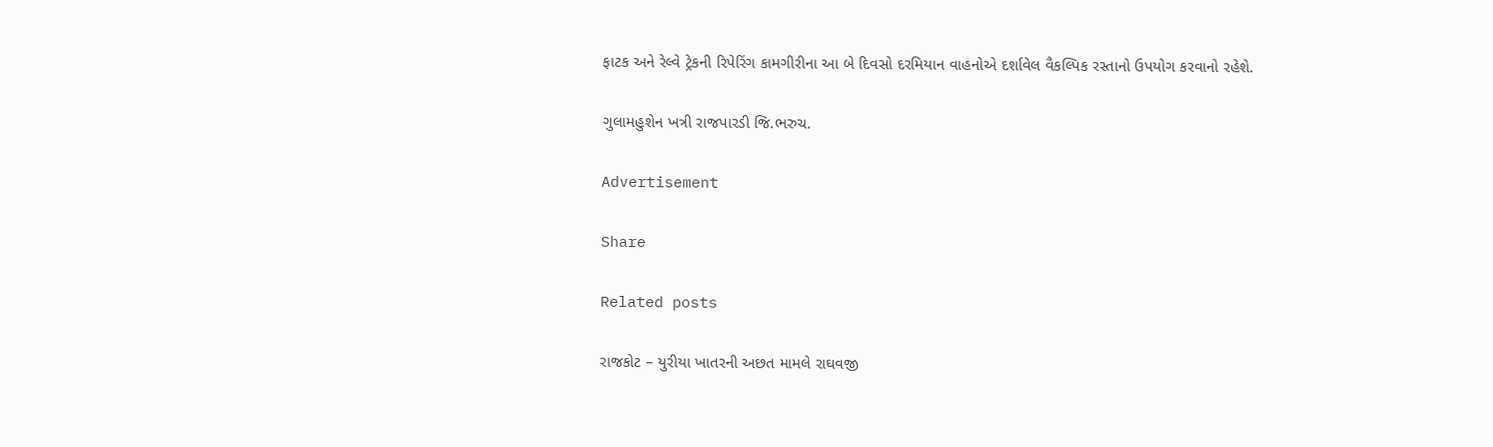ફાટક અને રેલ્વે ટ્રેકની રિપેરિંગ કામગીરીના આ બે દિવસો દરમિયાન વાહનોએ દર્શાવેલ વૈકલ્પિક રસ્તાનો ઉપયોગ કરવાનો રહેશે.

ગુલામહુશેન ખત્રી રાજપારડી જિ.ભરુચ.

Advertisement

Share

Related posts

રાજકોટ – યુરીયા ખાતરની અછત મામલે રાઘવજી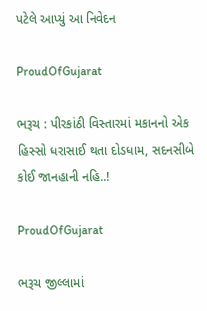પટેલે આપ્યું આ નિવેદન

ProudOfGujarat

ભરૂચ : પીરકાંઠી વિસ્તારમાં મકાનનો એક હિસ્સો ધરાસાઈ થતા દોડધામ, સદનસીબે કોઈ જાનહાની નહિ..!

ProudOfGujarat

ભરૂચ જીલ્લામાં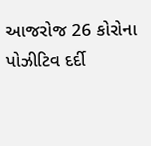આજરોજ 26 કોરોના પોઝીટિવ દર્દી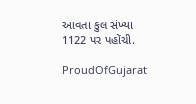આવતા કુલ સંખ્યા 1122 પર પહોંચી.

ProudOfGujarat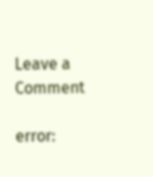Leave a Comment

error: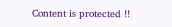Content is protected !!